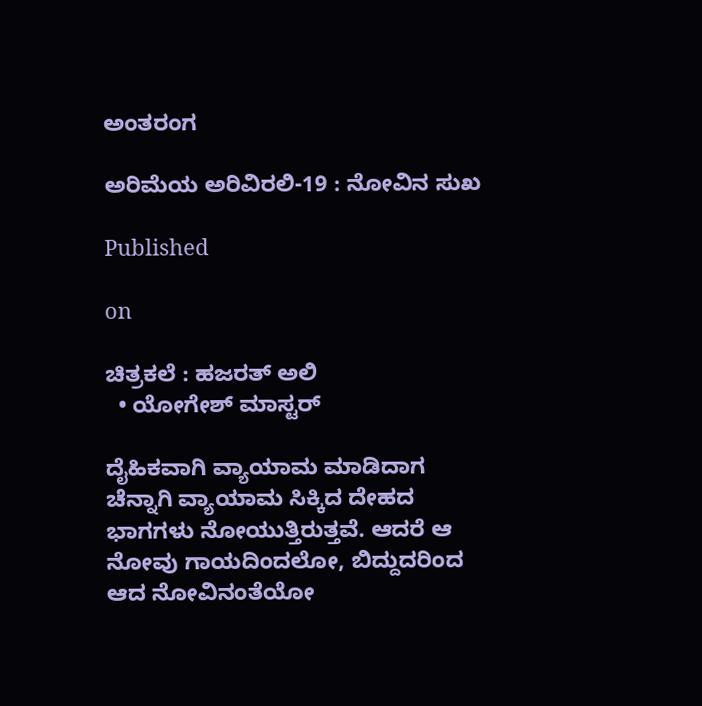ಅಂತರಂಗ

ಅರಿಮೆಯ ಅರಿವಿರಲಿ-19 : ನೋವಿನ ಸುಖ

Published

on

ಚಿತ್ರಕಲೆ : ಹಜರತ್ ಅಲಿ
  • ಯೋಗೇಶ್ ಮಾಸ್ಟರ್

ದೈಹಿಕವಾಗಿ ವ್ಯಾಯಾಮ ಮಾಡಿದಾಗ ಚೆನ್ನಾಗಿ ವ್ಯಾಯಾಮ ಸಿಕ್ಕಿದ ದೇಹದ ಭಾಗಗಳು ನೋಯುತ್ತಿರುತ್ತವೆ. ಆದರೆ ಆ ನೋವು ಗಾಯದಿಂದಲೋ, ಬಿದ್ದುದರಿಂದ ಆದ ನೋವಿನಂತೆಯೋ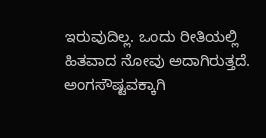ಇರುವುದಿಲ್ಲ. ಒಂದು ರೀತಿಯಲ್ಲಿ ಹಿತವಾದ ನೋವು ಅದಾಗಿರುತ್ತದೆ. ಅಂಗಸೌಷ್ಟವಕ್ಕಾಗಿ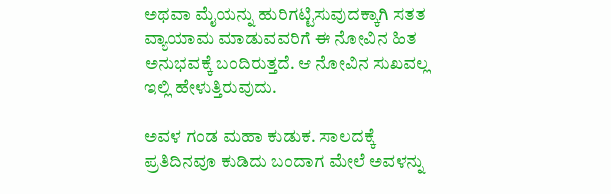ಅಥವಾ ಮೈಯನ್ನು ಹುರಿಗಟ್ಟಿಸುವುದಕ್ಕಾಗಿ ಸತತ ವ್ಯಾಯಾಮ ಮಾಡುವವರಿಗೆ ಈ ನೋವಿನ ಹಿತ ಅನುಭವಕ್ಕೆ ಬಂದಿರುತ್ತದೆ. ಆ ನೋವಿನ ಸುಖವಲ್ಲ ಇಲ್ಲಿ ಹೇಳುತ್ತಿರುವುದು.

ಅವಳ ಗಂಡ ಮಹಾ ಕುಡುಕ. ಸಾಲದಕ್ಕೆ ಪ್ರತಿದಿನವೂ ಕುಡಿದು ಬಂದಾಗ ಮೇಲೆ ಅವಳನ್ನು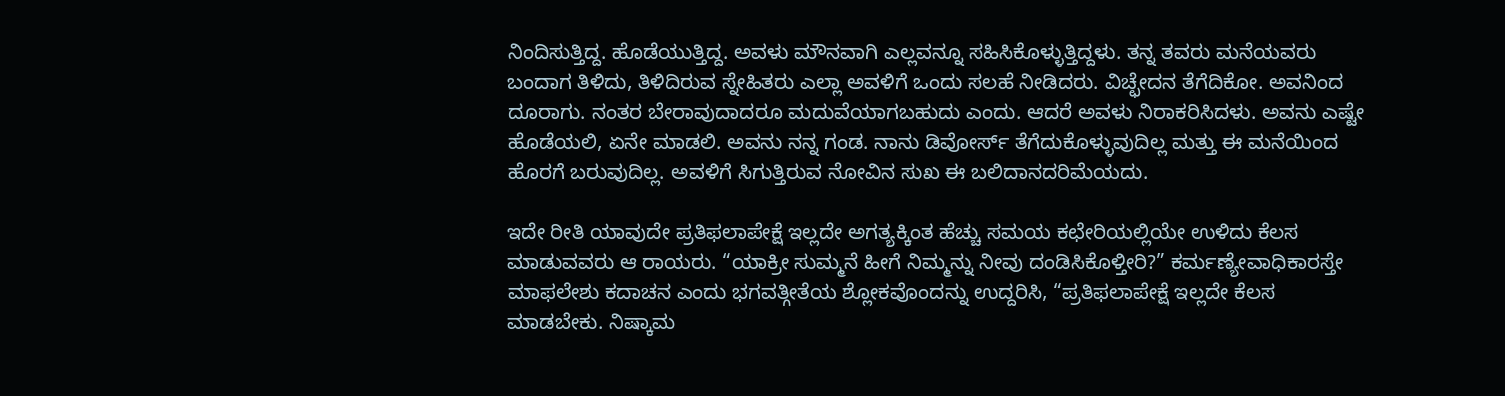ನಿಂದಿಸುತ್ತಿದ್ದ. ಹೊಡೆಯುತ್ತಿದ್ದ. ಅವಳು ಮೌನವಾಗಿ ಎಲ್ಲವನ್ನೂ ಸಹಿಸಿಕೊಳ್ಳುತ್ತಿದ್ದಳು. ತನ್ನ ತವರು ಮನೆಯವರು ಬಂದಾಗ ತಿಳಿದು, ತಿಳಿದಿರುವ ಸ್ನೇಹಿತರು ಎಲ್ಲಾ ಅವಳಿಗೆ ಒಂದು ಸಲಹೆ ನೀಡಿದರು. ವಿಚ್ಛೇದನ ತೆಗೆದಿಕೋ. ಅವನಿಂದ ದೂರಾಗು. ನಂತರ ಬೇರಾವುದಾದರೂ ಮದುವೆಯಾಗಬಹುದು ಎಂದು. ಆದರೆ ಅವಳು ನಿರಾಕರಿಸಿದಳು. ಅವನು ಎಷ್ಟೇ ಹೊಡೆಯಲಿ, ಏನೇ ಮಾಡಲಿ. ಅವನು ನನ್ನ ಗಂಡ. ನಾನು ಡಿವೋರ್ಸ್ ತೆಗೆದುಕೊಳ್ಳುವುದಿಲ್ಲ ಮತ್ತು ಈ ಮನೆಯಿಂದ ಹೊರಗೆ ಬರುವುದಿಲ್ಲ. ಅವಳಿಗೆ ಸಿಗುತ್ತಿರುವ ನೋವಿನ ಸುಖ ಈ ಬಲಿದಾನದರಿಮೆಯದು.

ಇದೇ ರೀತಿ ಯಾವುದೇ ಪ್ರತಿಫಲಾಪೇಕ್ಷೆ ಇಲ್ಲದೇ ಅಗತ್ಯಕ್ಕಿಂತ ಹೆಚ್ಚು ಸಮಯ ಕಛೇರಿಯಲ್ಲಿಯೇ ಉಳಿದು ಕೆಲಸ ಮಾಡುವವರು ಆ ರಾಯರು. “ಯಾಕ್ರೀ ಸುಮ್ಮನೆ ಹೀಗೆ ನಿಮ್ಮನ್ನು ನೀವು ದಂಡಿಸಿಕೊಳ್ತೀರಿ?” ಕರ್ಮಣ್ಯೇವಾಧಿಕಾರಸ್ತೇ ಮಾಫಲೇಶು ಕದಾಚನ ಎಂದು ಭಗವತ್ಗೀತೆಯ ಶ್ಲೋಕವೊಂದನ್ನು ಉದ್ದರಿಸಿ, “ಪ್ರತಿಫಲಾಪೇಕ್ಷೆ ಇಲ್ಲದೇ ಕೆಲಸ ಮಾಡಬೇಕು. ನಿಷ್ಕಾಮ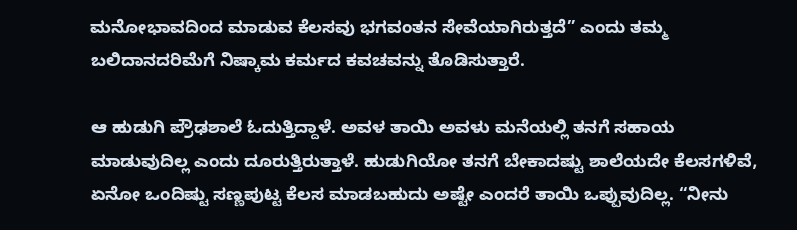ಮನೋಭಾವದಿಂದ ಮಾಡುವ ಕೆಲಸವು ಭಗವಂತನ ಸೇವೆಯಾಗಿರುತ್ತದೆ” ಎಂದು ತಮ್ಮ ಬಲಿದಾನದರಿಮೆಗೆ ನಿಷ್ಕಾಮ ಕರ್ಮದ ಕವಚವನ್ನು ತೊಡಿಸುತ್ತಾರೆ.

ಆ ಹುಡುಗಿ ಪ್ರೌಢಶಾಲೆ ಓದುತ್ತಿದ್ದಾಳೆ. ಅವಳ ತಾಯಿ ಅವಳು ಮನೆಯಲ್ಲಿ ತನಗೆ ಸಹಾಯ ಮಾಡುವುದಿಲ್ಲ ಎಂದು ದೂರುತ್ತಿರುತ್ತಾಳೆ. ಹುಡುಗಿಯೋ ತನಗೆ ಬೇಕಾದಷ್ಟು ಶಾಲೆಯದೇ ಕೆಲಸಗಳಿವೆ, ಏನೋ ಒಂದಿಷ್ಟು ಸಣ್ಣಪುಟ್ಟ ಕೆಲಸ ಮಾಡಬಹುದು ಅಷ್ಟೇ ಎಂದರೆ ತಾಯಿ ಒಪ್ಪುವುದಿಲ್ಲ. “ನೀನು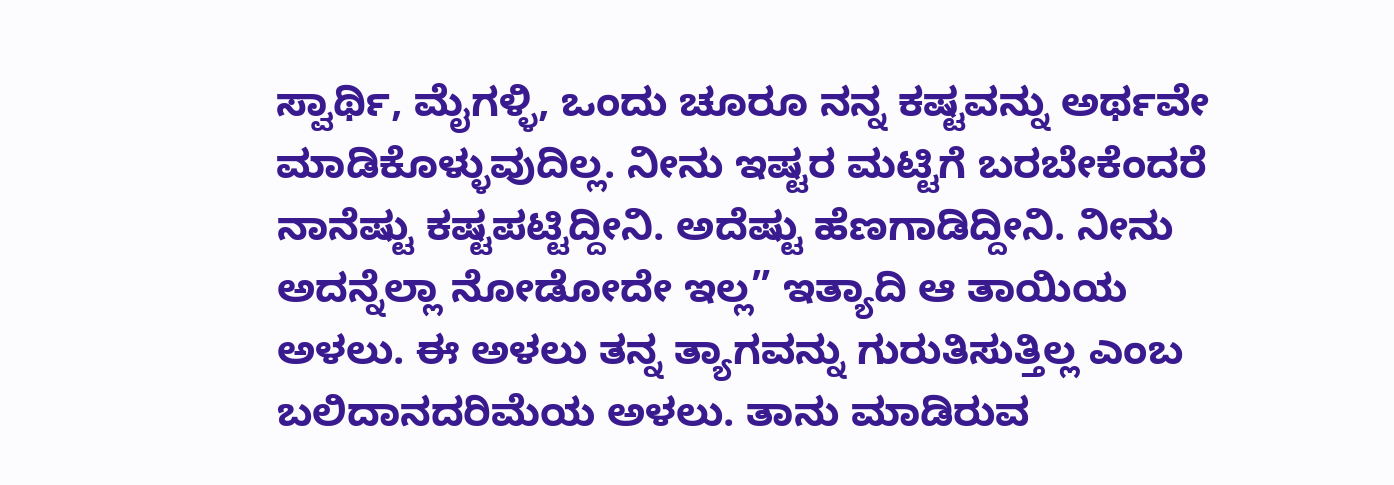ಸ್ವಾರ್ಥಿ, ಮೈಗಳ್ಳಿ, ಒಂದು ಚೂರೂ ನನ್ನ ಕಷ್ಟವನ್ನು ಅರ್ಥವೇ ಮಾಡಿಕೊಳ್ಳುವುದಿಲ್ಲ. ನೀನು ಇಷ್ಟರ ಮಟ್ಟಿಗೆ ಬರಬೇಕೆಂದರೆ ನಾನೆಷ್ಟು ಕಷ್ಟಪಟ್ಟಿದ್ದೀನಿ. ಅದೆಷ್ಟು ಹೆಣಗಾಡಿದ್ದೀನಿ. ನೀನು ಅದನ್ನೆಲ್ಲಾ ನೋಡೋದೇ ಇಲ್ಲ” ಇತ್ಯಾದಿ ಆ ತಾಯಿಯ ಅಳಲು. ಈ ಅಳಲು ತನ್ನ ತ್ಯಾಗವನ್ನು ಗುರುತಿಸುತ್ತಿಲ್ಲ ಎಂಬ ಬಲಿದಾನದರಿಮೆಯ ಅಳಲು. ತಾನು ಮಾಡಿರುವ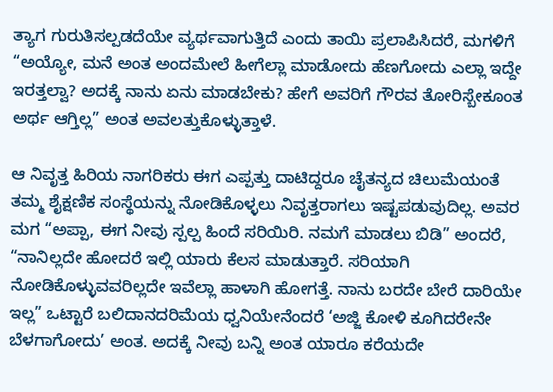ತ್ಯಾಗ ಗುರುತಿಸಲ್ಪಡದೆಯೇ ವ್ಯರ್ಥವಾಗುತ್ತಿದೆ ಎಂದು ತಾಯಿ ಪ್ರಲಾಪಿಸಿದರೆ, ಮಗಳಿಗೆ “ಅಯ್ಯೋ, ಮನೆ ಅಂತ ಅಂದಮೇಲೆ ಹೀಗೆಲ್ಲಾ ಮಾಡೋದು ಹೆಣಗೋದು ಎಲ್ಲಾ ಇದ್ದೇ ಇರತ್ತಲ್ವಾ? ಅದಕ್ಕೆ ನಾನು ಏನು ಮಾಡಬೇಕು? ಹೇಗೆ ಅವರಿಗೆ ಗೌರವ ತೋರಿಸ್ಬೇಕೂಂತ ಅರ್ಥ ಆಗ್ತಿಲ್ಲ” ಅಂತ ಅವಲತ್ತುಕೊಳ್ಳುತ್ತಾಳೆ.

ಆ ನಿವೃತ್ತ ಹಿರಿಯ ನಾಗರಿಕರು ಈಗ ಎಪ್ಪತ್ತು ದಾಟಿದ್ದರೂ ಚೈತನ್ಯದ ಚಿಲುಮೆಯಂತೆ ತಮ್ಮ ಶೈಕ್ಷಣಿಕ ಸಂಸ್ಥೆಯನ್ನು ನೋಡಿಕೊಳ್ಳಲು ನಿವೃತ್ತರಾಗಲು ಇಷ್ಟಪಡುವುದಿಲ್ಲ. ಅವರ ಮಗ “ಅಪ್ಪಾ, ಈಗ ನೀವು ಸ್ಪಲ್ಪ ಹಿಂದೆ ಸರಿಯಿರಿ. ನಮಗೆ ಮಾಡಲು ಬಿಡಿ” ಅಂದರೆ, “ನಾನಿಲ್ಲದೇ ಹೋದರೆ ಇಲ್ಲಿ ಯಾರು ಕೆಲಸ ಮಾಡುತ್ತಾರೆ. ಸರಿಯಾಗಿ ನೋಡಿಕೊಳ್ಳುವವರಿಲ್ಲದೇ ಇವೆಲ್ಲಾ ಹಾಳಾಗಿ ಹೋಗತ್ತೆ. ನಾನು ಬರದೇ ಬೇರೆ ದಾರಿಯೇ ಇಲ್ಲ” ಒಟ್ಟಾರೆ ಬಲಿದಾನದರಿಮೆಯ ಧ್ವನಿಯೇನೆಂದರೆ ‘ಅಜ್ಜಿ ಕೋಳಿ ಕೂಗಿದರೇನೇ ಬೆಳಗಾಗೋದು’ ಅಂತ. ಅದಕ್ಕೆ ನೀವು ಬನ್ನಿ ಅಂತ ಯಾರೂ ಕರೆಯದೇ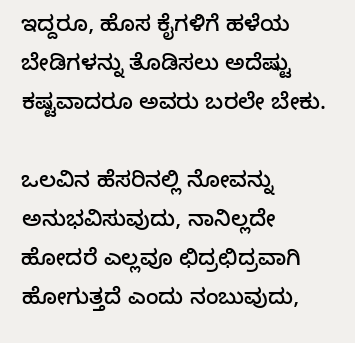ಇದ್ದರೂ, ಹೊಸ ಕೈಗಳಿಗೆ ಹಳೆಯ ಬೇಡಿಗಳನ್ನು ತೊಡಿಸಲು ಅದೆಷ್ಟು ಕಷ್ಟವಾದರೂ ಅವರು ಬರಲೇ ಬೇಕು.

ಒಲವಿನ ಹೆಸರಿನಲ್ಲಿ ನೋವನ್ನು ಅನುಭವಿಸುವುದು, ನಾನಿಲ್ಲದೇ ಹೋದರೆ ಎಲ್ಲವೂ ಛಿದ್ರಛಿದ್ರವಾಗಿ ಹೋಗುತ್ತದೆ ಎಂದು ನಂಬುವುದು,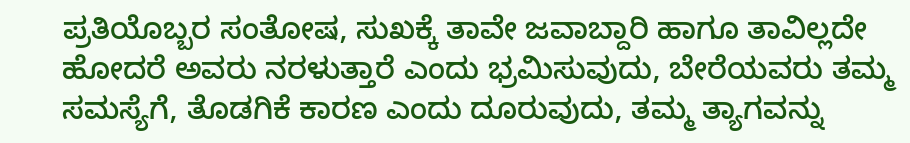ಪ್ರತಿಯೊಬ್ಬರ ಸಂತೋಷ, ಸುಖಕ್ಕೆ ತಾವೇ ಜವಾಬ್ದಾರಿ ಹಾಗೂ ತಾವಿಲ್ಲದೇ ಹೋದರೆ ಅವರು ನರಳುತ್ತಾರೆ ಎಂದು ಭ್ರಮಿಸುವುದು, ಬೇರೆಯವರು ತಮ್ಮ ಸಮಸ್ಯೆಗೆ, ತೊಡಗಿಕೆ ಕಾರಣ ಎಂದು ದೂರುವುದು, ತಮ್ಮ ತ್ಯಾಗವನ್ನು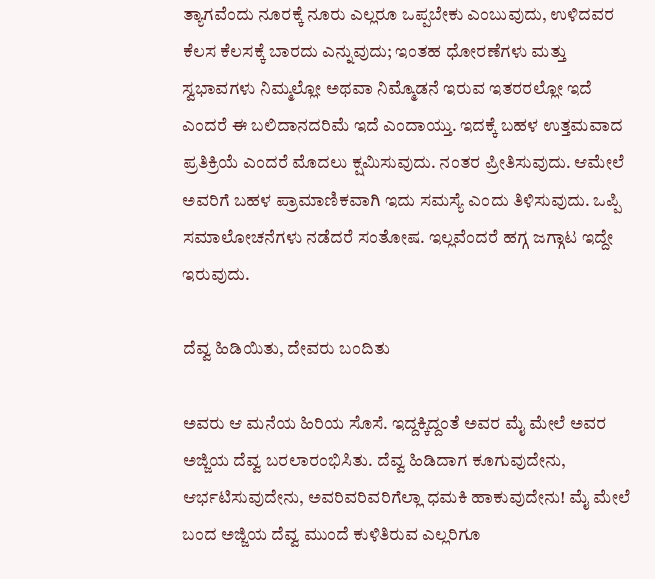ತ್ಯಾಗವೆಂದು ನೂರಕ್ಕೆ ನೂರು ಎಲ್ಲರೂ ಒಪ್ಪಬೇಕು ಎಂಬುವುದು, ಉಳಿದವರ ಕೆಲಸ ಕೆಲಸಕ್ಕೆ ಬಾರದು ಎನ್ನುವುದು; ಇಂತಹ ಧೋರಣೆಗಳು ಮತ್ತು ಸ್ವಭಾವಗಳು ನಿಮ್ಮಲ್ಲೋ ಅಥವಾ ನಿಮ್ಮೊಡನೆ ಇರುವ ಇತರರಲ್ಲೋ ಇದೆ ಎಂದರೆ ಈ ಬಲಿದಾನದರಿಮೆ ಇದೆ ಎಂದಾಯ್ತು. ಇದಕ್ಕೆ ಬಹಳ ಉತ್ತಮವಾದ ಪ್ರತಿಕ್ರಿಯೆ ಎಂದರೆ ಮೊದಲು ಕ್ಷಮಿಸುವುದು. ನಂತರ ಪ್ರೀತಿಸುವುದು. ಆಮೇಲೆ ಅವರಿಗೆ ಬಹಳ ಪ್ರಾಮಾಣಿಕವಾಗಿ ಇದು ಸಮಸ್ಯೆ ಎಂದು ತಿಳಿಸುವುದು. ಒಪ್ಪಿ ಸಮಾಲೋಚನೆಗಳು ನಡೆದರೆ ಸಂತೋಷ. ಇಲ್ಲವೆಂದರೆ ಹಗ್ಗ ಜಗ್ಗಾಟ ಇದ್ದೇ ಇರುವುದು.

ದೆವ್ವ ಹಿಡಿಯಿತು, ದೇವರು ಬಂದಿತು

ಅವರು ಆ ಮನೆಯ ಹಿರಿಯ ಸೊಸೆ. ಇದ್ದಕ್ಕಿದ್ದಂತೆ ಅವರ ಮೈ ಮೇಲೆ ಅವರ ಅಜ್ಜಿಯ ದೆವ್ವ ಬರಲಾರಂಭಿಸಿತು. ದೆವ್ವ ಹಿಡಿದಾಗ ಕೂಗುವುದೇನು, ಆರ್ಭಟಿಸುವುದೇನು, ಅವರಿವರಿವರಿಗೆಲ್ಲಾ ಧಮಕಿ ಹಾಕುವುದೇನು! ಮೈ ಮೇಲೆ ಬಂದ ಅಜ್ಜಿಯ ದೆವ್ವ ಮುಂದೆ ಕುಳಿತಿರುವ ಎಲ್ಲರಿಗೂ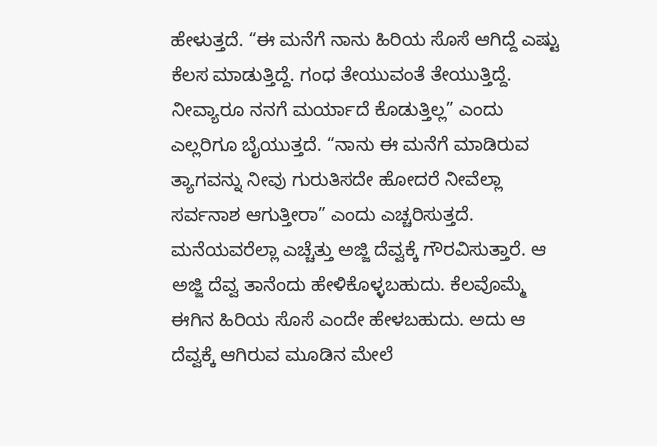ಹೇಳುತ್ತದೆ. “ಈ ಮನೆಗೆ ನಾನು ಹಿರಿಯ ಸೊಸೆ ಆಗಿದ್ದೆ ಎಷ್ಟು ಕೆಲಸ ಮಾಡುತ್ತಿದ್ದೆ. ಗಂಧ ತೇಯುವಂತೆ ತೇಯುತ್ತಿದ್ದೆ. ನೀವ್ಯಾರೂ ನನಗೆ ಮರ್ಯಾದೆ ಕೊಡುತ್ತಿಲ್ಲ” ಎಂದು ಎಲ್ಲರಿಗೂ ಬೈಯುತ್ತದೆ. “ನಾನು ಈ ಮನೆಗೆ ಮಾಡಿರುವ ತ್ಯಾಗವನ್ನು ನೀವು ಗುರುತಿಸದೇ ಹೋದರೆ ನೀವೆಲ್ಲಾ ಸರ್ವನಾಶ ಆಗುತ್ತೀರಾ” ಎಂದು ಎಚ್ಚರಿಸುತ್ತದೆ. ಮನೆಯವರೆಲ್ಲಾ ಎಚ್ಚೆತ್ತು ಅಜ್ಜಿ ದೆವ್ವಕ್ಕೆ ಗೌರವಿಸುತ್ತಾರೆ. ಆ ಅಜ್ಜಿ ದೆವ್ವ ತಾನೆಂದು ಹೇಳಿಕೊಳ್ಳಬಹುದು. ಕೆಲವೊಮ್ಮೆ ಈಗಿನ ಹಿರಿಯ ಸೊಸೆ ಎಂದೇ ಹೇಳಬಹುದು. ಅದು ಆ ದೆವ್ವಕ್ಕೆ ಆಗಿರುವ ಮೂಡಿನ ಮೇಲೆ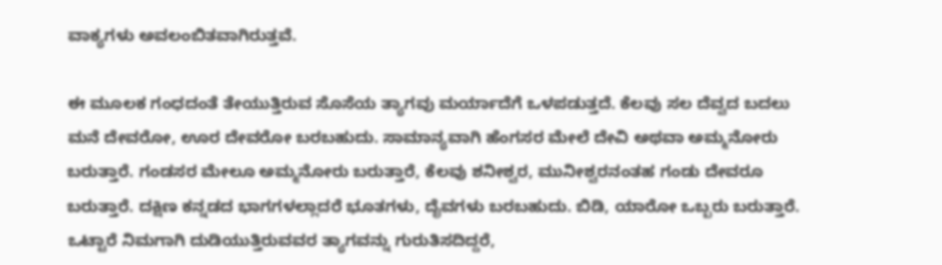ವಾಕ್ಯಗಳು ಅವಲಂಬಿತವಾಗಿರುತ್ತವೆ.

ಈ ಮೂಲಕ ಗಂಧದಂತೆ ತೇಯುತ್ತಿರುವ ಸೊಸೆಯ ತ್ಯಾಗವು ಮರ್ಯಾದೆಗೆ ಒಳಪಡುತ್ತದೆ. ಕೆಲವು ಸಲ ದೆವ್ವದ ಬದಲು ಮನೆ ದೇವರೋ, ಊರ ದೇವರೋ ಬರಬಹುದು. ಸಾಮಾನ್ಯವಾಗಿ ಹೆಂಗಸರ ಮೇಲೆ ದೇವಿ ಅಥವಾ ಅಮ್ಮನೋರು ಬರುತ್ತಾರೆ. ಗಂಡಸರ ಮೇಲೂ ಅಮ್ಮನೋರು ಬರುತ್ತಾರೆ, ಕೆಲವು ಶನೀಶ್ವರ, ಮುನೀಶ್ವರನಂತಹ ಗಂಡು ದೇವರೂ ಬರುತ್ತಾರೆ. ದಕ್ಷಿಣ ಕನ್ನಡದ ಭಾಗಗಳಲ್ಲಾದರೆ ಭೂತಗಳು, ದೈವಗಳು ಬರಬಹುದು. ಬಿಡಿ, ಯಾರೋ ಒಬ್ಬರು ಬರುತ್ತಾರೆ. ಒಟ್ಟಾರೆ ನಿಮಗಾಗಿ ದುಡಿಯುತ್ತಿರುವವರ ತ್ಯಾಗವನ್ನು ಗುರುತಿಸದಿದ್ದರೆ,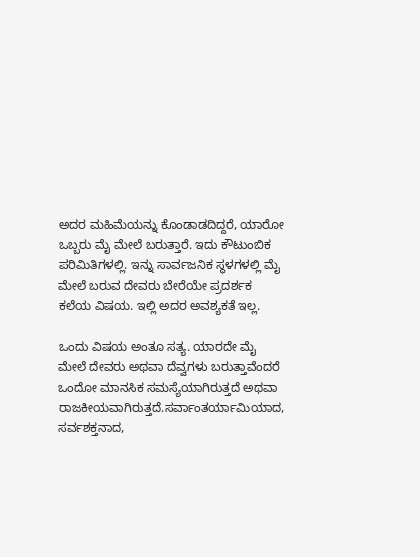ಅದರ ಮಹಿಮೆಯನ್ನು ಕೊಂಡಾಡದಿದ್ದರೆ, ಯಾರೋ ಒಬ್ಬರು ಮೈ ಮೇಲೆ ಬರುತ್ತಾರೆ. ಇದು ಕೌಟುಂಬಿಕ ಪರಿಮಿತಿಗಳಲ್ಲಿ. ಇನ್ನು ಸಾರ್ವಜನಿಕ ಸ್ಥಳಗಳಲ್ಲಿ ಮೈ ಮೇಲೆ ಬರುವ ದೇವರು ಬೇರೆಯೇ ಪ್ರದರ್ಶಕ ಕಲೆಯ ವಿಷಯ. ಇಲ್ಲಿ ಅದರ ಅವಶ್ಯಕತೆ ಇಲ್ಲ.

ಒಂದು ವಿಷಯ ಅಂತೂ ಸತ್ಯ. ಯಾರದೇ ಮೈ ಮೇಲೆ ದೇವರು ಅಥವಾ ದೆವ್ವಗಳು ಬರುತ್ತಾವೆಂದರೆ ಒಂದೋ ಮಾನಸಿಕ ಸಮಸ್ಯೆಯಾಗಿರುತ್ತದೆ ಅಥವಾ ರಾಜಕೀಯವಾಗಿರುತ್ತದೆ.ಸರ್ವಾಂತರ್ಯಾಮಿಯಾದ, ಸರ್ವಶಕ್ತನಾದ,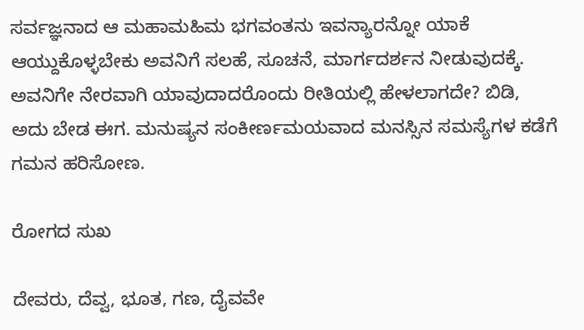ಸರ್ವಜ್ಞನಾದ ಆ ಮಹಾಮಹಿಮ ಭಗವಂತನು ಇವನ್ಯಾರನ್ನೋ ಯಾಕೆ ಆಯ್ದುಕೊಳ್ಳಬೇಕು ಅವನಿಗೆ ಸಲಹೆ, ಸೂಚನೆ, ಮಾರ್ಗದರ್ಶನ ನೀಡುವುದಕ್ಕೆ. ಅವನಿಗೇ ನೇರವಾಗಿ ಯಾವುದಾದರೊಂದು ರೀತಿಯಲ್ಲಿ ಹೇಳಲಾಗದೇ? ಬಿಡಿ, ಅದು ಬೇಡ ಈಗ. ಮನುಷ್ಯನ ಸಂಕೀರ್ಣಮಯವಾದ ಮನಸ್ಸಿನ ಸಮಸ್ಯೆಗಳ ಕಡೆಗೆ ಗಮನ ಹರಿಸೋಣ.

ರೋಗದ ಸುಖ

ದೇವರು, ದೆವ್ವ, ಭೂತ, ಗಣ, ದೈವವೇ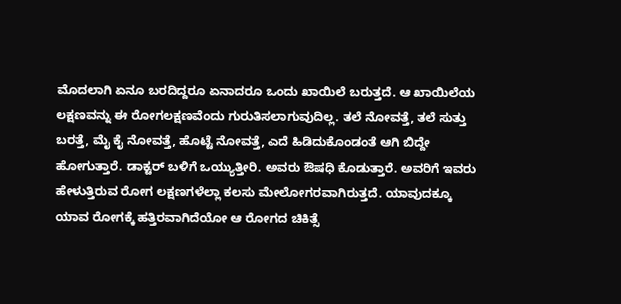ಮೊದಲಾಗಿ ಏನೂ ಬರದಿದ್ದರೂ ಏನಾದರೂ ಒಂದು ಖಾಯಿಲೆ ಬರುತ್ತದೆ. ಆ ಖಾಯಿಲೆಯ ಲಕ್ಷಣವನ್ನು ಈ ರೋಗಲಕ್ಷಣವೆಂದು ಗುರುತಿಸಲಾಗುವುದಿಲ್ಲ. ತಲೆ ನೋವತ್ತೆ, ತಲೆ ಸುತ್ತು ಬರತ್ತೆ, ಮೈ ಕೈ ನೋವತ್ತೆ, ಹೊಟ್ಟೆ ನೋವತ್ತೆ, ಎದೆ ಹಿಡಿದುಕೊಂಡಂತೆ ಆಗಿ ಬಿದ್ದೇ ಹೋಗುತ್ತಾರೆ. ಡಾಕ್ಟರ್ ಬಳಿಗೆ ಒಯ್ಯುತ್ತೀರಿ. ಅವರು ಔಷಧಿ ಕೊಡುತ್ತಾರೆ. ಅವರಿಗೆ ಇವರು ಹೇಳುತ್ತಿರುವ ರೋಗ ಲಕ್ಷಣಗಳೆಲ್ಲಾ ಕಲಸು ಮೇಲೋಗರವಾಗಿರುತ್ತದೆ. ಯಾವುದಕ್ಕೂ ಯಾವ ರೋಗಕ್ಕೆ ಹತ್ತಿರವಾಗಿದೆಯೋ ಆ ರೋಗದ ಚಿಕಿತ್ಸೆ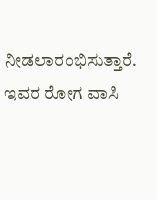ನೀಡಲಾರಂಭಿಸುತ್ತಾರೆ. ಇವರ ರೋಗ ವಾಸಿ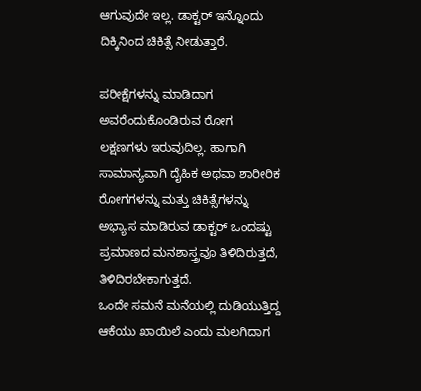ಆಗುವುದೇ ಇಲ್ಲ. ಡಾಕ್ಟರ್ ಇನ್ನೊಂದು ದಿಕ್ಕಿನಿಂದ ಚಿಕಿತ್ಸೆ ನೀಡುತ್ತಾರೆ.

ಪರೀಕ್ಷೆಗಳನ್ನು ಮಾಡಿದಾಗ ಅವರೆಂದುಕೊಂಡಿರುವ ರೋಗ ಲಕ್ಷಣಗಳು ಇರುವುದಿಲ್ಲ. ಹಾಗಾಗಿ ಸಾಮಾನ್ಯವಾಗಿ ದೈಹಿಕ ಅಥವಾ ಶಾರೀರಿಕ ರೋಗಗಳನ್ನು ಮತ್ತು ಚಿಕಿತ್ಸೆಗಳನ್ನು ಅಭ್ಯಾಸ ಮಾಡಿರುವ ಡಾಕ್ಟರ್ ಒಂದಷ್ಟು ಪ್ರಮಾಣದ ಮನಶಾಸ್ತ್ರವೂ ತಿಳಿದಿರುತ್ತದೆ, ತಿಳಿದಿರಬೇಕಾಗುತ್ತದೆ.
ಒಂದೇ ಸಮನೆ ಮನೆಯಲ್ಲಿ ದುಡಿಯುತ್ತಿದ್ದ ಆಕೆಯು ಖಾಯಿಲೆ ಎಂದು ಮಲಗಿದಾಗ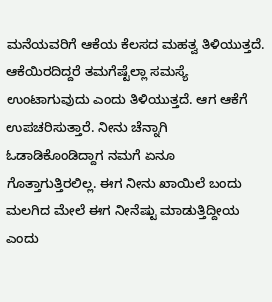ಮನೆಯವರಿಗೆ ಆಕೆಯ ಕೆಲಸದ ಮಹತ್ವ ತಿಳಿಯುತ್ತದೆ. ಆಕೆಯಿರದಿದ್ದರೆ ತಮಗೆಷ್ಟೆಲ್ಲಾ ಸಮಸ್ಯೆ ಉಂಟಾಗುವುದು ಎಂದು ತಿಳಿಯುತ್ತದೆ. ಆಗ ಆಕೆಗೆ ಉಪಚರಿಸುತ್ತಾರೆ. ನೀನು ಚೆನ್ನಾಗಿ ಓಡಾಡಿಕೊಂಡಿದ್ದಾಗ ನಮಗೆ ಏನೂ ಗೊತ್ತಾಗುತ್ತಿರಲಿಲ್ಲ. ಈಗ ನೀನು ಖಾಯಿಲೆ ಬಂದು ಮಲಗಿದ ಮೇಲೆ ಈಗ ನೀನೆಷ್ಟು ಮಾಡುತ್ತಿದ್ದೀಯ ಎಂದು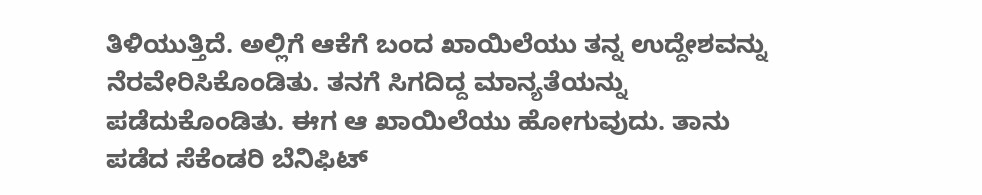ತಿಳಿಯುತ್ತಿದೆ. ಅಲ್ಲಿಗೆ ಆಕೆಗೆ ಬಂದ ಖಾಯಿಲೆಯು ತನ್ನ ಉದ್ದೇಶವನ್ನು ನೆರವೇರಿಸಿಕೊಂಡಿತು. ತನಗೆ ಸಿಗದಿದ್ದ ಮಾನ್ಯತೆಯನ್ನು ಪಡೆದುಕೊಂಡಿತು. ಈಗ ಆ ಖಾಯಿಲೆಯು ಹೋಗುವುದು. ತಾನು ಪಡೆದ ಸೆಕೆಂಡರಿ ಬೆನಿಫಿಟ್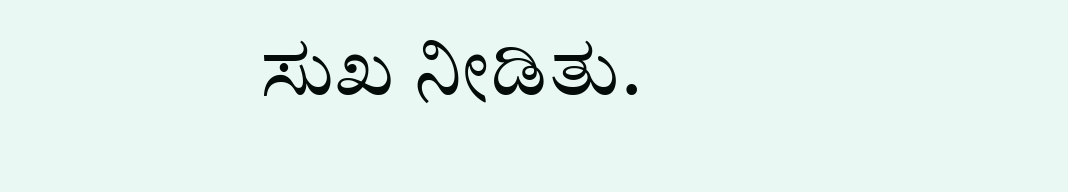ಸುಖ ನೀಡಿತು.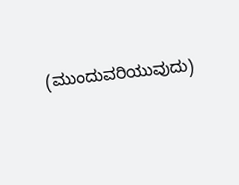(ಮುಂದುವರಿಯುವುದು)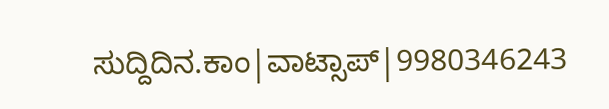ಸುದ್ದಿದಿನ.ಕಾಂ|ವಾಟ್ಸಾಪ್|9980346243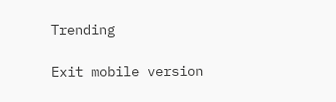Trending

Exit mobile version